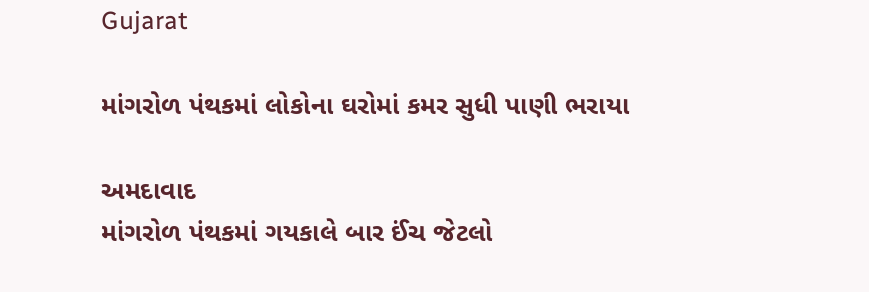Gujarat

માંગરોળ પંથકમાં લોકોના ઘરોમાં કમર સુધી પાણી ભરાયા

અમદાવાદ
માંગરોળ પંથકમાં ગયકાલે બાર ઈંચ જેટલો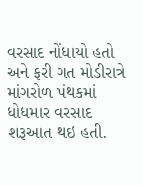વરસાદ નોંધાયો હતો અને ફરી ગત મોડીરાત્રે માંગરોળ પંથકમાં ધોધમાર વરસાદ શરૂઆત થઇ હતી.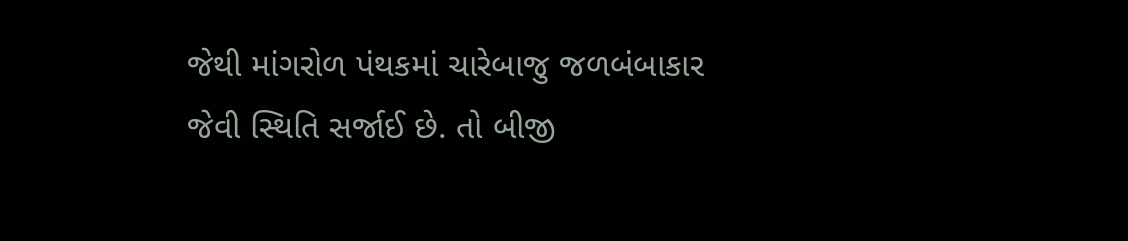જેથી માંગરોળ પંથકમાં ચારેબાજુ જળબંબાકાર જેવી સ્થિતિ સર્જાઈ છે. તો બીજી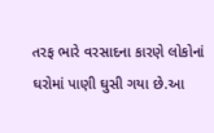તરફ ભારે વરસાદના કારણે લોકોનાં ઘરોમાં પાણી ઘુસી ગયા છે.આ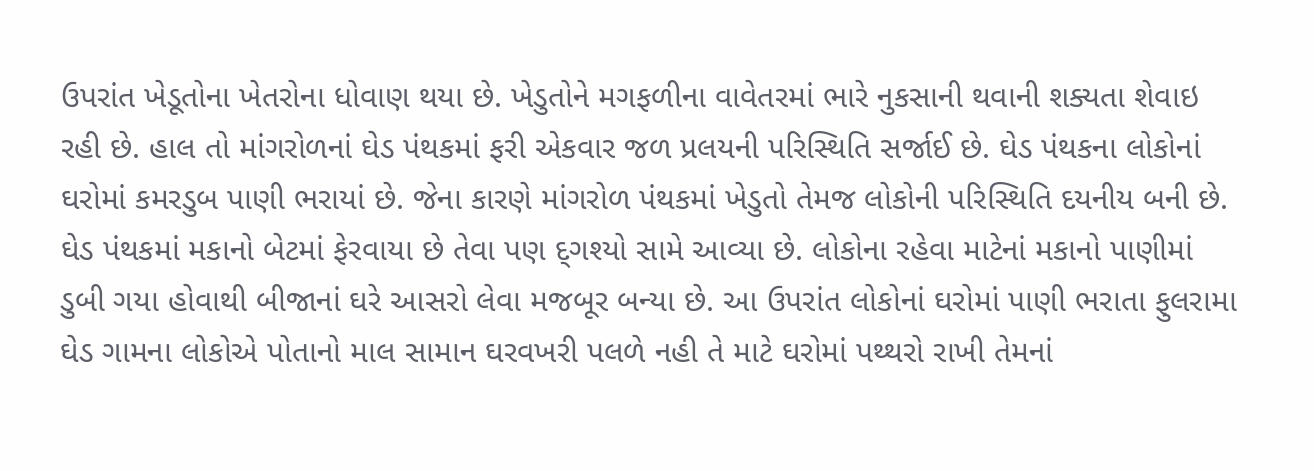ઉપરાંત ખેડૂતોના ખેતરોના ધોવાણ થયા છે. ખેડુતોને મગફળીના વાવેતરમાં ભારે નુકસાની થવાની શક્યતા શેવાઇ રહી છે. હાલ તો માંગરોળનાં ઘેડ પંથકમાં ફરી એકવાર જળ પ્રલયની પરિસ્થિતિ સર્જાઈ છે. ઘેડ પંથકના લોકોનાં ઘરોમાં કમરડુબ પાણી ભરાયાં છે. જેના કારણે માંગરોળ પંથકમાં ખેડુતો તેમજ લોકોની પરિસ્થિતિ દયનીય બની છે. ઘેડ પંથકમાં મકાનો બેટમાં ફેરવાયા છે તેવા પણ દ્‌ગશ્યો સામે આવ્યા છે. લોકોના રહેવા માટેનાં મકાનો પાણીમાં ડુબી ગયા હોવાથી બીજાનાં ઘરે આસરો લેવા મજબૂર બન્યા છે. આ ઉપરાંત લોકોનાં ઘરોમાં પાણી ભરાતા ફુલરામા ઘેડ ગામના લોકોએ પોતાનો માલ સામાન ઘરવખરી પલળે નહી તે માટે ઘરોમાં પથ્થરો રાખી તેમનાં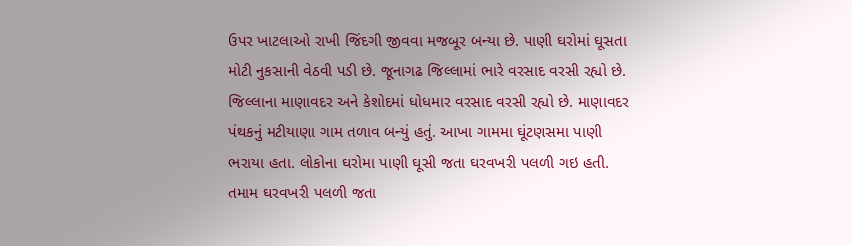ઉપર ખાટલાઓ રાખી જિંદગી જીવવા મજબૂર બન્યા છે. પાણી ઘરોમાં ઘૂસતા મોટી નુકસાની વેઠવી પડી છે. જૂનાગઢ જિલ્લામાં ભારે વરસાદ વરસી રહ્યો છે. જિલ્લાના માણાવદર અને કેશોદમાં ધોધમાર વરસાદ વરસી રહ્યો છે. માણાવદર પંથકનું મટીયાણા ગામ તળાવ બન્યું હતું. આખા ગામમા ઘૂંટણસમા પાણી ભરાયા હતા. લોકોના ઘરોમા પાણી ઘૂસી જતા ઘરવખરી પલળી ગઇ હતી. તમામ ઘરવખરી પલળી જતા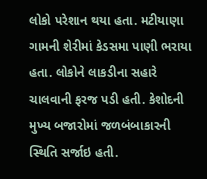લોકો પરેશાન થયા હતા. મટીયાણા ગામની શેરીમાં કેડસમા પાણી ભરાયા હતા. લોકોને લાકડીના સહારે ચાલવાની ફરજ પડી હતી. કેશોદની મુખ્ય બજારોમાં જળબંબાકારની સ્થિતિ સર્જાઇ હતી.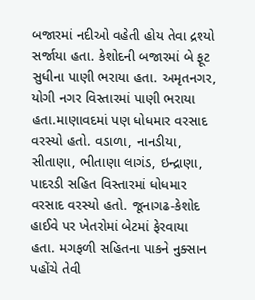બજારમાં નદીઓ વહેતી હોય તેવા દ્રશ્યો સર્જાયા હતા. કેશોદની બજારમાં બે ફૂટ સુધીના પાણી ભરાયા હતા. અમૃતનગર, યોગી નગર વિસ્તારમાં પાણી ભરાયા હતા.માણાવદમાં પણ ધોધમાર વરસાદ વરસ્યો હતો. વડાળા, નાનડીયા, સીતાણા, ભીતાણા લાગંડ, ઇન્દ્રાણા, પાદરડી સહિત વિસ્તારમાં ધોધમાર વરસાદ વરસ્યો હતો. જૂનાગઢ-કેશોદ હાઈવે પર ખેતરોમાં બેટમાં ફેરવાયા હતા. મગફળી સહિતના પાકને નુક્સાન પહોંચે તેવી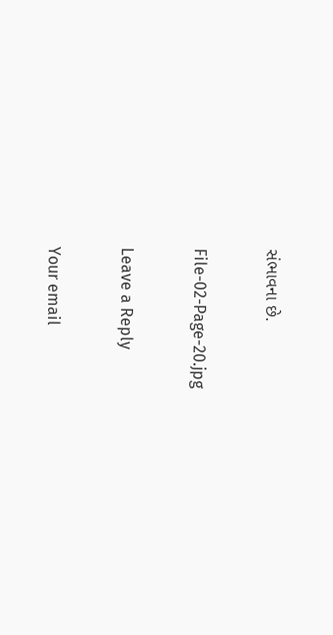સંભાવના છે.

File-02-Page-20.jpg

Leave a Reply

Your email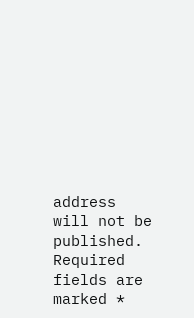address will not be published. Required fields are marked *